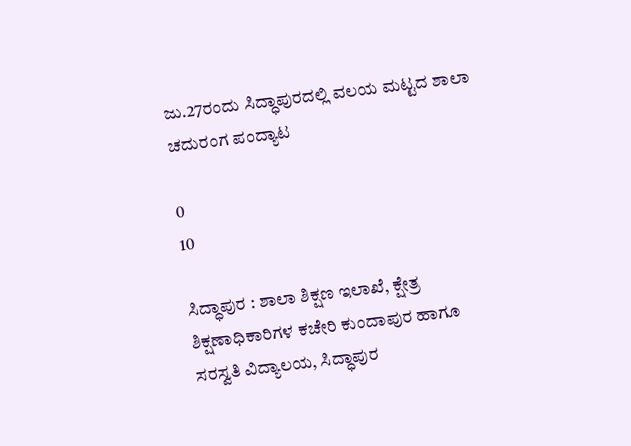ಜು.27ರಂದು ಸಿದ್ಧಾಪುರದಲ್ಲಿ ವಲಯ ಮಟ್ಟದ ಶಾಲಾ ಚದುರಂಗ ಪಂದ್ಯಾಟ

0
10

ಸಿದ್ಧಾಪುರ : ಶಾಲಾ ಶಿಕ್ಷಣ ಇಲಾಖೆ, ಕ್ಷೇತ್ರ ಶಿಕ್ಷಣಾಧಿಕಾರಿಗಳ ಕಚೇರಿ ಕುಂದಾಪುರ ಹಾಗೂ ಸರಸ್ವತಿ ವಿದ್ಯಾಲಯ, ಸಿದ್ಧಾಪುರ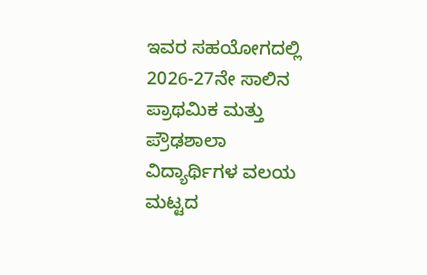ಇವರ ಸಹಯೋಗದಲ್ಲಿ 2026-27ನೇ ಸಾಲಿನ ಪ್ರಾಥಮಿಕ ಮತ್ತು ಪ್ರೌಢಶಾಲಾ ವಿದ್ಯಾರ್ಥಿಗಳ ವಲಯ ಮಟ್ಟದ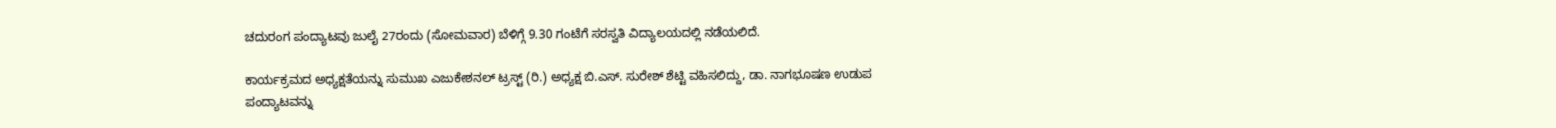ಚದುರಂಗ ಪಂದ್ಯಾಟವು ಜುಲೈ 27ರಂದು (ಸೋಮವಾರ) ಬೆಳಿಗ್ಗೆ 9.30 ಗಂಟೆಗೆ ಸರಸ್ವತಿ ವಿದ್ಯಾಲಯದಲ್ಲಿ ನಡೆಯಲಿದೆ.

ಕಾರ್ಯಕ್ರಮದ ಅಧ್ಯಕ್ಷತೆಯನ್ನು ಸುಮುಖ ಎಜುಕೇಶನಲ್ ಟ್ರಸ್ಟ್ (ರಿ.) ಅಧ್ಯಕ್ಷ ಬಿ.ಎಸ್. ಸುರೇಶ್ ಶೆಟ್ಟಿ ವಹಿಸಲಿದ್ದು, ಡಾ. ನಾಗಭೂಷಣ ಉಡುಪ ಪಂದ್ಯಾಟವನ್ನು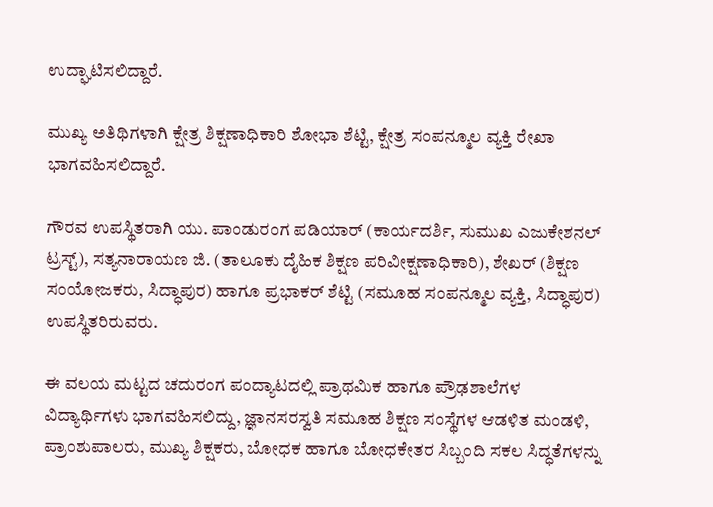ಉದ್ಘಾಟಿಸಲಿದ್ದಾರೆ.

ಮುಖ್ಯ ಅತಿಥಿಗಳಾಗಿ ಕ್ಷೇತ್ರ ಶಿಕ್ಷಣಾಧಿಕಾರಿ ಶೋಭಾ ಶೆಟ್ಟಿ, ಕ್ಷೇತ್ರ ಸಂಪನ್ಮೂಲ ವ್ಯಕ್ತಿ ರೇಖಾ ಭಾಗವಹಿಸಲಿದ್ದಾರೆ.

ಗೌರವ ಉಪಸ್ಥಿತರಾಗಿ ಯು. ಪಾಂಡುರಂಗ ಪಡಿಯಾರ್ (ಕಾರ್ಯದರ್ಶಿ, ಸುಮುಖ ಎಜುಕೇಶನಲ್ ಟ್ರಸ್ಟ್), ಸತ್ಯನಾರಾಯಣ ಜಿ. (ತಾಲೂಕು ದೈಹಿಕ ಶಿಕ್ಷಣ ಪರಿವೀಕ್ಷಣಾಧಿಕಾರಿ), ಶೇಖರ್ (ಶಿಕ್ಷಣ ಸಂಯೋಜಕರು, ಸಿದ್ಧಾಪುರ) ಹಾಗೂ ಪ್ರಭಾಕರ್ ಶೆಟ್ಟಿ (ಸಮೂಹ ಸಂಪನ್ಮೂಲ ವ್ಯಕ್ತಿ, ಸಿದ್ಧಾಪುರ) ಉಪಸ್ಥಿತರಿರುವರು.

ಈ ವಲಯ ಮಟ್ಟದ ಚದುರಂಗ ಪಂದ್ಯಾಟದಲ್ಲಿ ಪ್ರಾಥಮಿಕ ಹಾಗೂ ಪ್ರೌಢಶಾಲೆಗಳ ವಿದ್ಯಾರ್ಥಿಗಳು ಭಾಗವಹಿಸಲಿದ್ದು, ಜ್ಞಾನಸರಸ್ವತಿ ಸಮೂಹ ಶಿಕ್ಷಣ ಸಂಸ್ಥೆಗಳ ಆಡಳಿತ ಮಂಡಳಿ, ಪ್ರಾಂಶುಪಾಲರು, ಮುಖ್ಯ ಶಿಕ್ಷಕರು, ಬೋಧಕ ಹಾಗೂ ಬೋಧಕೇತರ ಸಿಬ್ಬಂದಿ ಸಕಲ ಸಿದ್ಧತೆಗಳನ್ನು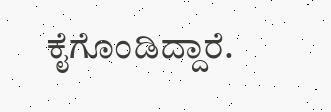ಕೈಗೊಂಡಿದ್ದಾರೆ.